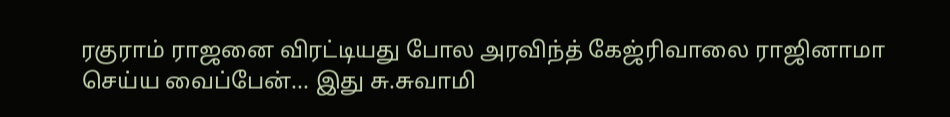ரகுராம் ராஜனை விரட்டியது போல அரவிந்த் கேஜ்ரிவாலை ராஜினாமா செய்ய வைப்பேன்... இது சு.சுவாமி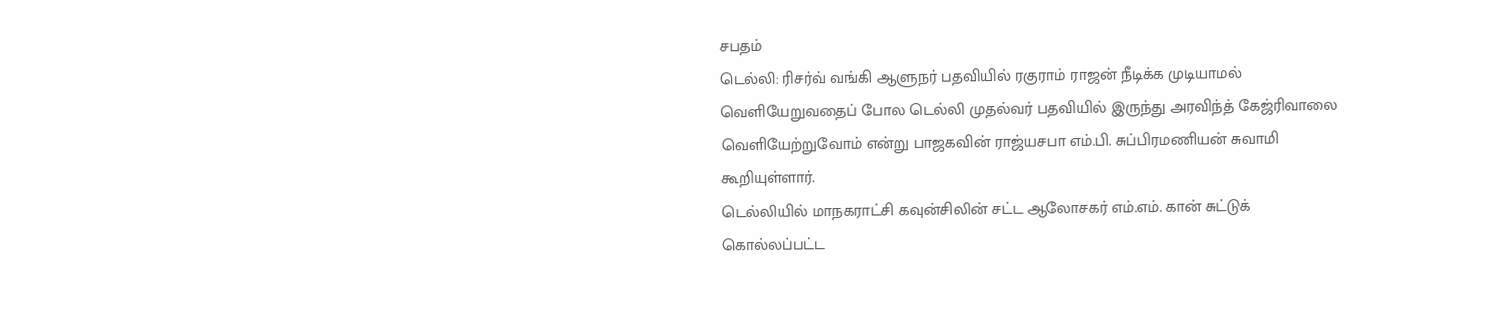சபதம்
டெல்லி: ரிசர்வ் வங்கி ஆளுநர் பதவியில் ரகுராம் ராஜன் நீடிக்க முடியாமல் வெளியேறுவதைப் போல டெல்லி முதல்வர் பதவியில் இருந்து அரவிந்த் கேஜ்ரிவாலை வெளியேற்றுவோம் என்று பாஜகவின் ராஜ்யசபா எம்.பி. சுப்பிரமணியன் சுவாமி கூறியுள்ளார்.
டெல்லியில் மாநகராட்சி கவுன்சிலின் சட்ட ஆலோசகர் எம்.எம். கான் சுட்டுக் கொல்லப்பட்ட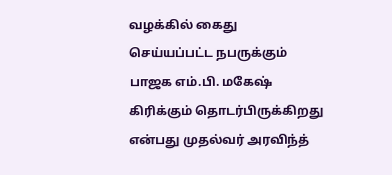வழக்கில் கைது செய்யப்பட்ட நபருக்கும் பாஜக எம்.பி. மகேஷ் கிரிக்கும் தொடர்பிருக்கிறது என்பது முதல்வர் அரவிந்த்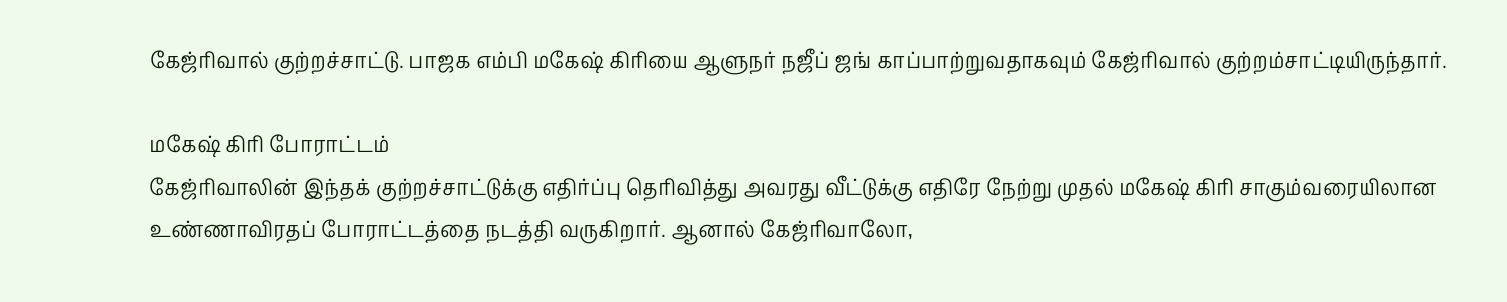கேஜ்ரிவால் குற்றச்சாட்டு. பாஜக எம்பி மகேஷ் கிரியை ஆளுநர் நஜீப் ஜங் காப்பாற்றுவதாகவும் கேஜ்ரிவால் குற்றம்சாட்டியிருந்தார்.

மகேஷ் கிரி போராட்டம்
கேஜ்ரிவாலின் இந்தக் குற்றச்சாட்டுக்கு எதிர்ப்பு தெரிவித்து அவரது வீட்டுக்கு எதிரே நேற்று முதல் மகேஷ் கிரி சாகும்வரையிலான உண்ணாவிரதப் போராட்டத்தை நடத்தி வருகிறார். ஆனால் கேஜ்ரிவாலோ,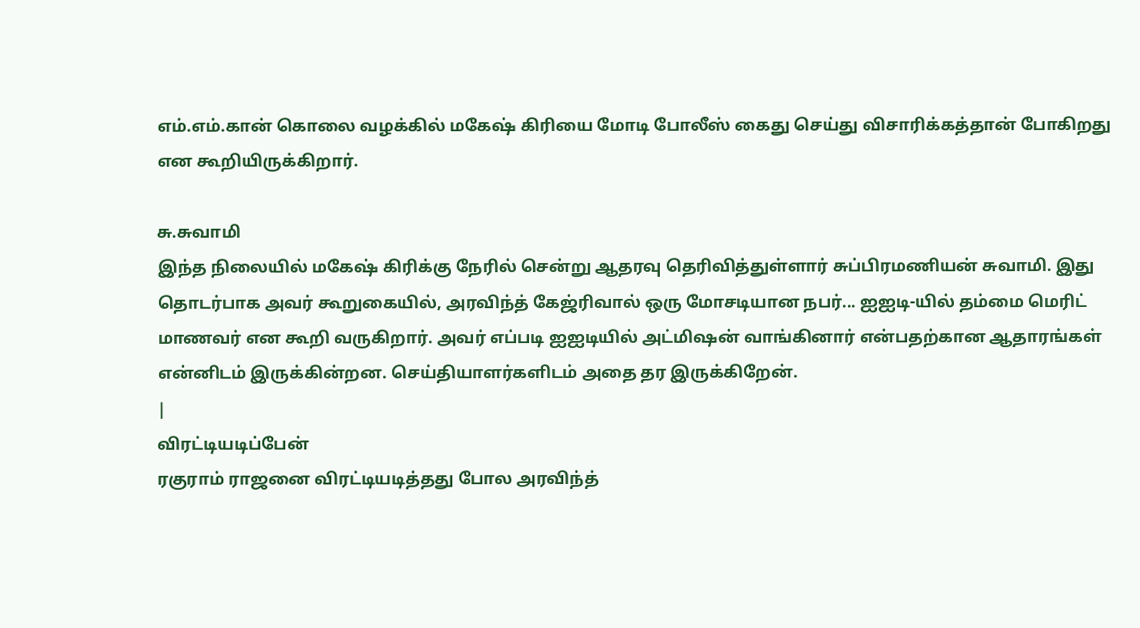எம்.எம்.கான் கொலை வழக்கில் மகேஷ் கிரியை மோடி போலீஸ் கைது செய்து விசாரிக்கத்தான் போகிறது என கூறியிருக்கிறார்.

சு.சுவாமி
இந்த நிலையில் மகேஷ் கிரிக்கு நேரில் சென்று ஆதரவு தெரிவித்துள்ளார் சுப்பிரமணியன் சுவாமி. இது தொடர்பாக அவர் கூறுகையில், அரவிந்த் கேஜ்ரிவால் ஒரு மோசடியான நபர்... ஐஐடி-யில் தம்மை மெரிட் மாணவர் என கூறி வருகிறார். அவர் எப்படி ஐஐடியில் அட்மிஷன் வாங்கினார் என்பதற்கான ஆதாரங்கள் என்னிடம் இருக்கின்றன. செய்தியாளர்களிடம் அதை தர இருக்கிறேன்.
|
விரட்டியடிப்பேன்
ரகுராம் ராஜனை விரட்டியடித்தது போல அரவிந்த்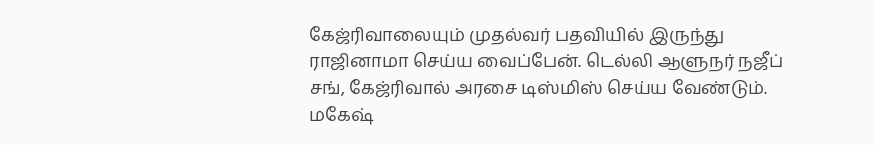கேஜ்ரிவாலையும் முதல்வர் பதவியில் இருந்து ராஜினாமா செய்ய வைப்பேன். டெல்லி ஆளுநர் நஜீப் சங், கேஜ்ரிவால் அரசை டிஸ்மிஸ் செய்ய வேண்டும். மகேஷ்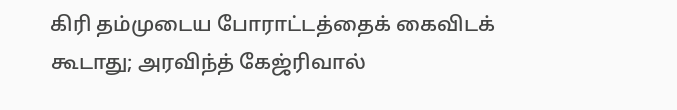கிரி தம்முடைய போராட்டத்தைக் கைவிடக் கூடாது; அரவிந்த் கேஜ்ரிவால்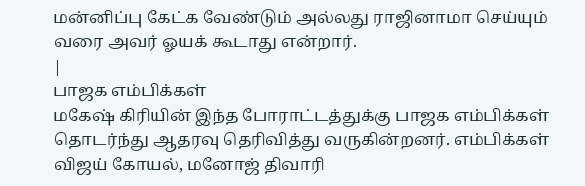மன்னிப்பு கேட்க வேண்டும் அல்லது ராஜினாமா செய்யும் வரை அவர் ஓயக் கூடாது என்றார்.
|
பாஜக எம்பிக்கள்
மகேஷ் கிரியின் இந்த போராட்டத்துக்கு பாஜக எம்பிக்கள் தொடர்ந்து ஆதரவு தெரிவித்து வருகின்றனர். எம்பிக்கள் விஜய் கோயல், மனோஜ் திவாரி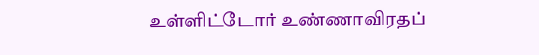உள்ளிட்டோர் உண்ணாவிரதப்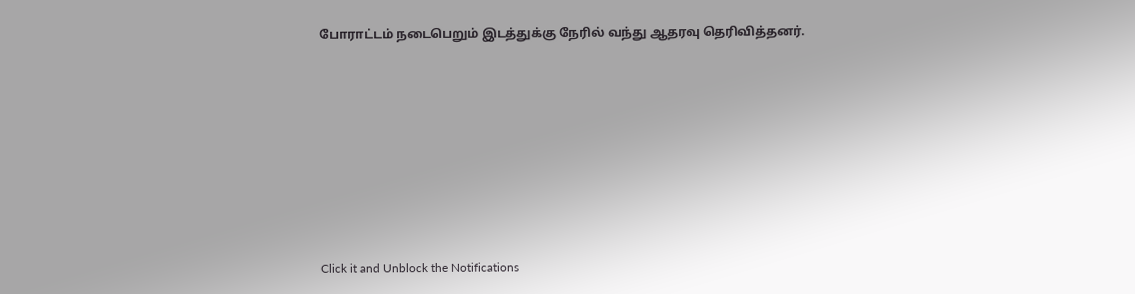போராட்டம் நடைபெறும் இடத்துக்கு நேரில் வந்து ஆதரவு தெரிவித்தனர்.












Click it and Unblock the Notifications